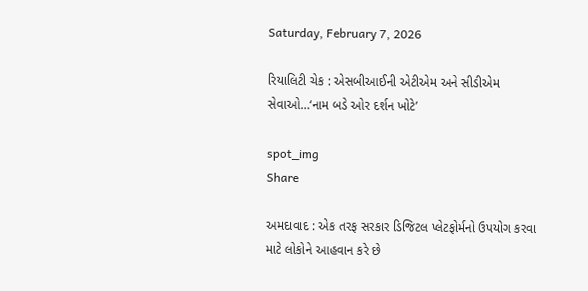Saturday, February 7, 2026

રિયાલિટી ચેક : એસબીઆઈની એટીએમ અને સીડીએમ સેવાઓ…‘નામ બડે ઓર દર્શન ખોટે’

spot_img
Share

અમદાવાદ : એક તરફ સરકાર ડિજિટલ પ્લેટફોર્મનો ઉપયોગ કરવા માટે લોકોને આહવાન કરે છે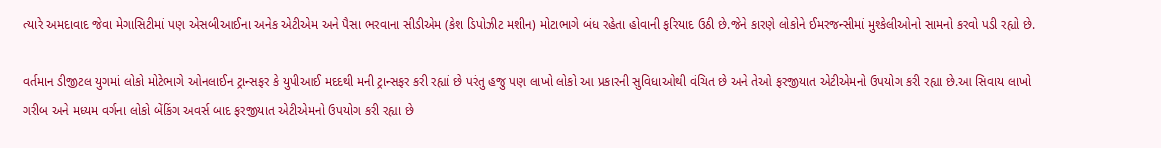ત્યારે અમદાવાદ જેવા મેગાસિટીમાં પણ એસબીઆઈના અનેક એટીએમ અને પૈસા ભરવાના સીડીએમ (કેશ ડિપોઝીટ મશીન) મોટાભાગે બંધ રહેતા હોવાની ફરિયાદ ઉઠી છે.જેને કારણે લોકોને ઈમરજન્સીમાં મુશ્કેલીઓનો સામનો કરવો પડી રહ્યો છે.

વર્તમાન ડીજીટલ યુગમાં લોકો મોટેભાગે ઓનલાઈન ટ્રાન્સફર કે યુપીઆઈ મદદથી મની ટ્રાન્સફર કરી રહ્યાં છે પરંતુ હજુ પણ લાખો લોકો આ પ્રકારની સુવિધાઓથી વંચિત છે અને તેઓ ફરજીયાત એટીએમનો ઉપયોગ કરી રહ્યા છે.આ સિવાય લાખો ગરીબ અને મધ્યમ વર્ગના લોકો બેંકિંગ અવર્સ બાદ ફરજીયાત એટીએમનો ઉપયોગ કરી રહ્યા છે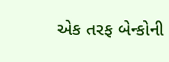એક તરફ બેન્કોની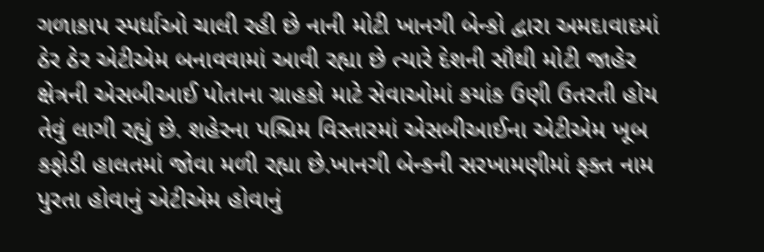ગળાકાપ સ્પર્ધાઓ ચાલી રહી છે નાની મોટી ખાનગી બેન્કો દ્વારા અમદાવાદમાં ઠેર ઠેર એટીએમ બનાવવામાં આવી રહ્યા છે ત્યારે દેશની સૌથી મોટી જાહેર ક્ષેત્રની એસબીઆઈ પોતાના ગ્રાહકો માટે સેવાઓમાં કયાંક ઉણી ઉતરતી હોય તેવું લાગી રહ્યું છે. શહેરના પશ્ચિમ વિસ્તારમાં એસબીઆઈના એટીએમ ખૂબ કફોડી હાલતમાં જોવા મળી રહ્યા છે.ખાનગી બેન્કની સરખામણીમાં ફક્ત નામ પુરતા હોવાનું એટીએમ હોવાનું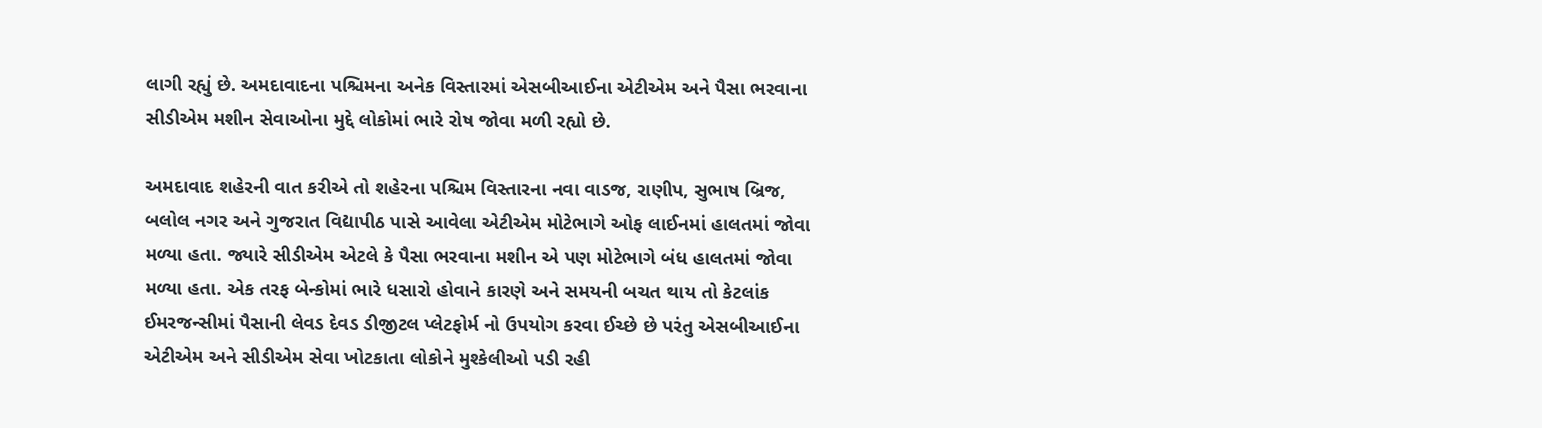લાગી રહ્યું છે. અમદાવાદના પશ્ચિમના અનેક વિસ્તારમાં એસબીઆઈના એટીએમ અને પૈસા ભરવાના સીડીએમ મશીન સેવાઓના મુદ્દે લોકોમાં ભારે રોષ જોવા મળી રહ્યો છે.

અમદાવાદ શહેરની વાત કરીએ તો શહેરના પશ્ચિમ વિસ્તારના નવા વાડજ, રાણીપ, સુભાષ બ્રિજ, બલોલ નગર અને ગુજરાત વિદ્યાપીઠ પાસે આવેલા એટીએમ મોટેભાગે ઓફ લાઈનમાં હાલતમાં જોવા મળ્યા હતા. જ્યારે સીડીએમ એટલે કે પૈસા ભરવાના મશીન એ પણ મોટેભાગે બંધ હાલતમાં જોવા મળ્યા હતા. એક તરફ બેન્કોમાં ભારે ધસારો હોવાને કારણે અને સમયની બચત થાય તો કેટલાંક ઈમરજન્સીમાં પૈસાની લેવડ દેવડ ડીજીટલ પ્લેટફોર્મ નો ઉપયોગ કરવા ઈચ્છે છે પરંતુ એસબીઆઈના એટીએમ અને સીડીએમ સેવા ખોટકાતા લોકોને મુશ્કેલીઓ પડી રહી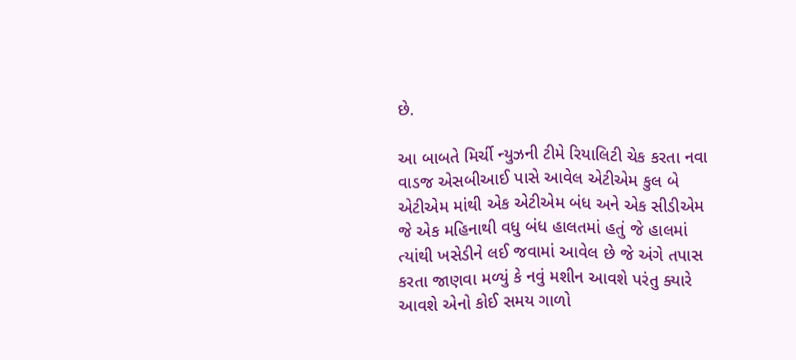છે.

આ બાબતે મિર્ચી ન્યુઝની ટીમે રિયાલિટી ચેક કરતા નવા વાડજ એસબીઆઈ પાસે આવેલ એટીએમ કુલ બે એટીએમ માંથી એક એટીએમ બંધ અને એક સીડીએમ જે એક મહિનાથી વધુ બંધ હાલતમાં હતું જે હાલમાં ત્યાંથી ખસેડીને લઈ જવામાં આવેલ છે જે અંગે તપાસ કરતા જાણવા મળ્યું કે નવું મશીન આવશે પરંતુ ક્યારે આવશે એનો કોઈ સમય ગાળો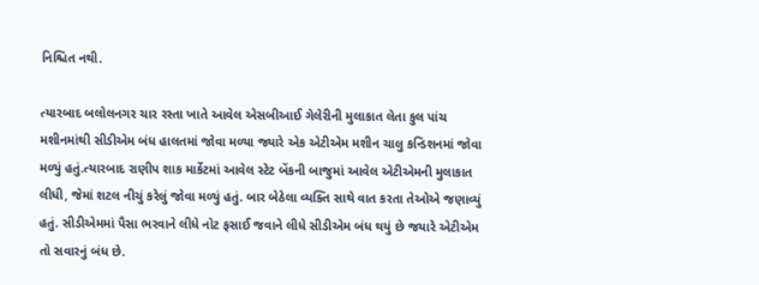નિશ્ચિત નથી.

ત્યારબાદ બલોલનગર ચાર રસ્તા ખાતે આવેલ એસબીઆઈ ગેલેરીની મુલાકાત લેતા કુલ પાંચ મશીનમાંથી સીડીએમ બંધ હાલતમાં જોવા મળ્યા જ્યારે એક એટીએમ મશીન ચાલુ કન્ડિશનમાં જોવા મળ્યું હતું.ત્યારબાદ રાણીપ શાક માર્કેટમાં આવેલ સ્ટેટ બેંકની બાજુમાં આવેલ એટીએમની મુલાકાત લીધી, જેમાં શટલ નીચું કરેલું જોવા મળ્યું હતું. બાર બેઠેલા વ્યક્તિ સાથે વાત કરતા તેઓએ જણાવ્યું હતું. સીડીએમમાં પૈસા ભરવાને લીધે નોટ ફસાઈ જવાને લીધે સીડીએમ બંધ થયું છે જયારે એટીએમ તો સવારનું બંધ છે.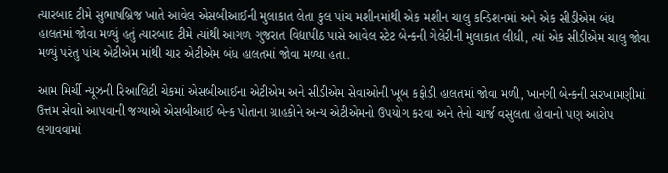ત્યારબાદ ટીમે સુભાષબ્રિજ ખાતે આવેલ એસબીઆઈની મુલાકાત લેતા કુલ પાંચ મશીનમાંથી એક મશીન ચાલુ કન્ડિશનમાં અને એક સીડીએમ બંધ હાલતમાં જોવા મળ્યું હતું ત્યારબાદ ટીમે ત્યાંથી આગળ ગુજરાત વિદ્યાપીઠ પાસે આવેલ સ્ટેટ બેન્કની ગેલેરીની મુલાકાત લીધી, ત્યાં એક સીડીએમ ચાલુ જોવા મળ્યું પરંતુ પાંચ એટીએમ માંથી ચાર એટીએમ બંધ હાલતમાં જોવા મળ્યા હતા.

આમ મિર્ચી ન્યૂઝની રિઆલિટી ચેકમાં એસબીઆઈના એટીએમ અને સીડીએમ સેવાઓની ખૂબ કફોડી હાલતમાં જોવા મળી, ખાનગી બેન્કની સરખામણીમાં ઉત્તમ સેવાો આપવાની જગ્યાએ એસબીઆઈ બેન્ક પોતાના ગ્રાહકોને અન્ય એટીએમનો ઉપયોગ કરવા અને તેનો ચાર્જ વસુલતા હોવાનો પણ આરોપ લગાવવામાં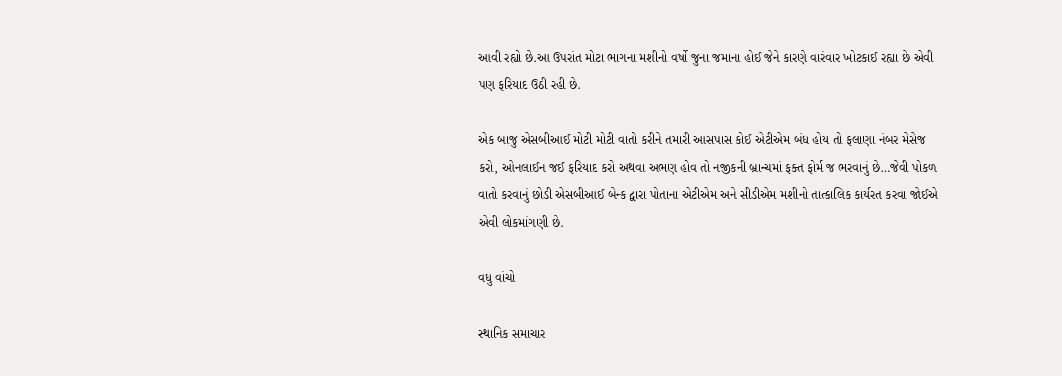આવી રહ્યો છે.આ ઉપરાંત મોટા ભાગના મશીનો વર્ષો જુના જમાના હોઈ જેને કારણે વારંવાર ખોટકાઈ રહ્યા છે એવી પણ ફરિયાદ ઉઠી રહી છે.

એક બાજુ એસબીઆઈ મોટી મોટી વાતો કરીને તમારી આસપાસ કોઈ એટીએમ બંધ હોય તો ફલાણા નંબર મેસેજ કરો, ઓનલાઈન જઈ ફરિયાદ કરો અથવા અભણ હોવ તો નજીકની બ્રાન્ચમાં ફક્ત ફોર્મ જ ભરવાનું છે…જેવી પોકળ વાતો કરવાનું છોડી એસબીઆઈ બેન્ક દ્વારા પોતાના એટીએમ અને સીડીએમ મશીનો તાત્કાલિક કાર્યરત કરવા જોઈએ એવી લોકમાંગણી છે.

વધુ વાંચો

સ્થાનિક સમાચાર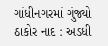ગાંધીનગરમાં ગુંજ્યો ઠાકોર નાદ : અડધી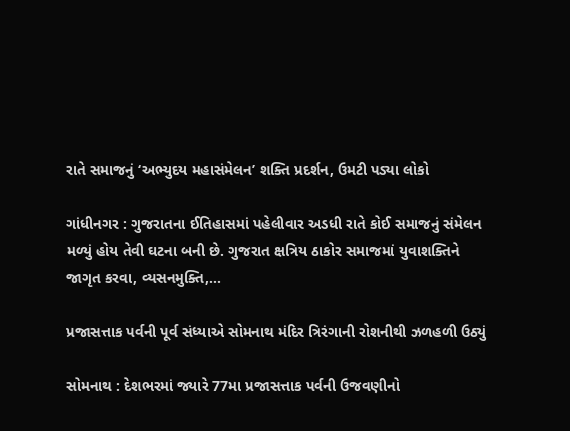રાતે સમાજનું ‘અભ્યુદય મહાસંમેલન’ શક્તિ પ્રદર્શન, ઉમટી પડ્યા લોકો

ગાંધીનગર : ગુજરાતના ઈતિહાસમાં પહેલીવાર અડધી રાતે કોઈ સમાજનું સંમેલન મળ્યું હોય તેવી ઘટના બની છે. ગુજરાત ક્ષત્રિય ઠાકોર સમાજમાં યુવાશક્તિને જાગૃત કરવા, વ્યસનમુક્તિ,...

પ્રજાસત્તાક પર્વની પૂર્વ સંધ્યાએ સોમનાથ મંદિર ત્રિરંગાની રોશનીથી ઝળહળી ઉઠ્યું

સોમનાથ : દેશભરમાં જ્યારે 77મા પ્રજાસત્તાક પર્વની ઉજવણીનો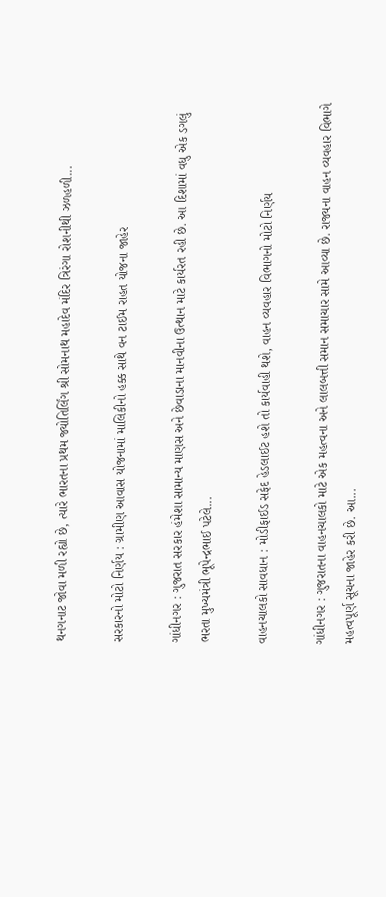થનગનાટ જોવા મળી રહ્યો છે, ત્યારે ભારતના પ્રથમ જ્યોતિર્લિંગ શ્રી સોમનાથ મહાદેવ મંદિર ત્રિરંગા રોશનીથી ઝળહળી...

સરકારનો મોટો નિર્ણય : ગ્રામીણ આવાસ યોજનામાં માલિકીનો હક્ક સાથે વન ટાઈમ રાહત યોજના જાહેર

ગાંધીનગર : ગુજરાત સરકાર હંમેશા સામાન્ય માણસ અને છેવાડાના માનવીના ઉત્થાન માટે કાર્યરત રહી છે. આ દિશામાં વધુ એક ડગલું ભરતા મુખ્યમંત્રી ભૂપેન્દ્રભાઈ પટેલે...

વાહનચાલકો સાવધાન : મોડીફાઈડ સફેદ હેડલાઈટ હશે તો કાર્યવાહી થશે, વાહન વ્યવહાર વિભાગનો મોટો નિર્ણય

ગાંધીનગર : ગુજરાતના વાહનચાલકો માટે એક મહત્વના અને લાલબત્તી સમાન સમાચાર સામે આવ્યા છે. રાજ્યના વાહન વ્યવહાર વિભાગે મહત્વપૂર્ણ સૂચના જાહેર કરી છે. આ...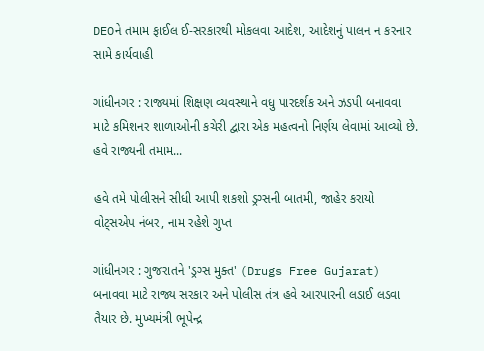DEOને તમામ ફાઈલ ઈ-સરકારથી મોકલવા આદેશ, આદેશનું પાલન ન કરનાર સામે કાર્યવાહી

ગાંધીનગર : રાજ્યમાં શિક્ષણ વ્યવસ્થાને વધુ પારદર્શક અને ઝડપી બનાવવા માટે કમિશનર શાળાઓની કચેરી દ્વારા એક મહત્વનો નિર્ણય લેવામાં આવ્યો છે. હવે રાજ્યની તમામ...

હવે તમે પોલીસને સીધી આપી શકશો ડ્રગ્સની બાતમી, જાહેર કરાયો વોટ્સએપ નંબર, નામ રહેશે ગુપ્ત

ગાંધીનગર : ગુજરાતને 'ડ્રગ્સ મુક્ત' (Drugs Free Gujarat) બનાવવા માટે રાજ્ય સરકાર અને પોલીસ તંત્ર હવે આરપારની લડાઈ લડવા તૈયાર છે. મુખ્યમંત્રી ભૂપેન્દ્ર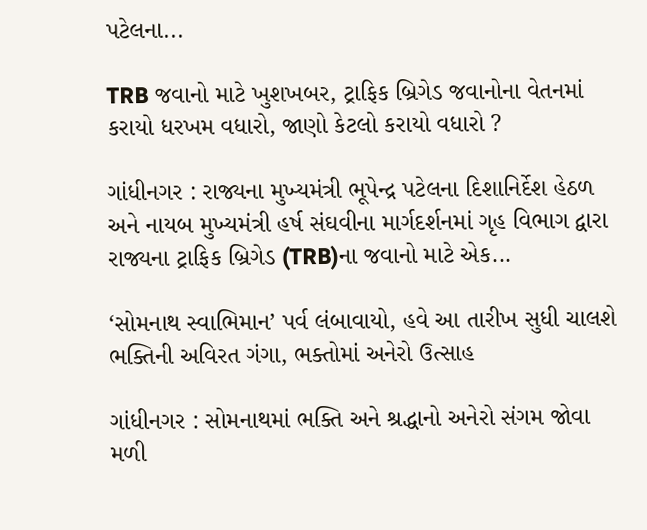પટેલના...

TRB જવાનો માટે ખુશખબર, ટ્રાફિક બ્રિગેડ જવાનોના વેતનમાં કરાયો ધરખમ વધારો, જાણો કેટલો કરાયો વધારો ?

ગાંધીનગર : રાજ્યના મુખ્યમંત્રી ભૂપેન્દ્ર પટેલના દિશાનિર્દેશ હેઠળ અને નાયબ મુખ્યમંત્રી હર્ષ સંઘવીના માર્ગદર્શનમાં ગૃહ વિભાગ દ્વારા રાજ્યના ટ્રાફિક બ્રિગેડ (TRB)ના જવાનો માટે એક...

‘સોમનાથ સ્વાભિમાન’ પર્વ લંબાવાયો, હવે આ તારીખ સુધી ચાલશે ભક્તિની અવિરત ગંગા, ભક્તોમાં અનેરો ઉત્સાહ

ગાંધીનગર : સોમનાથમાં ભક્તિ અને શ્રદ્ધાનો અનેરો સંગમ જોવા મળી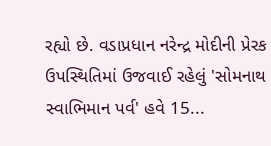રહ્યો છે. વડાપ્રધાન નરેન્દ્ર મોદીની પ્રેરક ઉપસ્થિતિમાં ઉજવાઈ રહેલું 'સોમનાથ સ્વાભિમાન પર્વ' હવે 15...